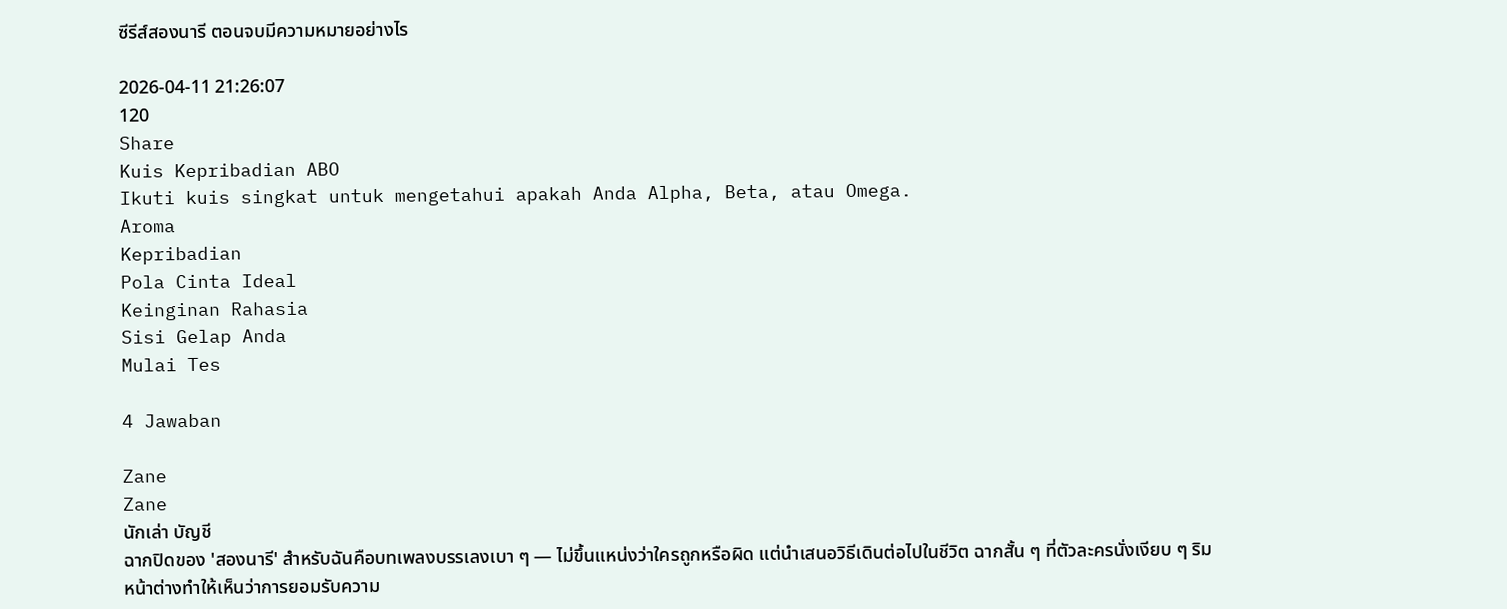ซีรีส์สองนารี ตอนจบมีความหมายอย่างไร

2026-04-11 21:26:07
120
Share
Kuis Kepribadian ABO
Ikuti kuis singkat untuk mengetahui apakah Anda Alpha, Beta, atau Omega.
Aroma
Kepribadian
Pola Cinta Ideal
Keinginan Rahasia
Sisi Gelap Anda
Mulai Tes

4 Jawaban

Zane
Zane
นักเล่า บัญชี
ฉากปิดของ 'สองนารี' สำหรับฉันคือบทเพลงบรรเลงเบา ๆ — ไม่ขึ้นแหน่งว่าใครถูกหรือผิด แต่นำเสนอวิธีเดินต่อไปในชีวิต ฉากสั้น ๆ ที่ตัวละครนั่งเงียบ ๆ ริมหน้าต่างทำให้เห็นว่าการยอมรับความ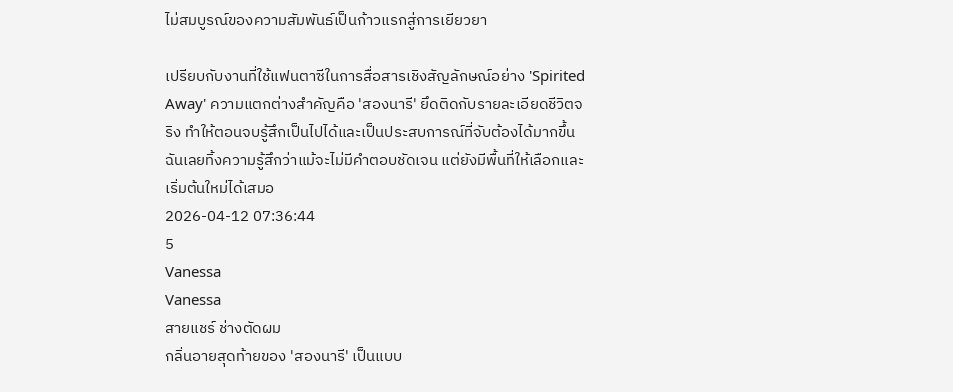ไม่สมบูรณ์ของความสัมพันธ์เป็นก้าวแรกสู่การเยียวยา

เปรียบกับงานที่ใช้แฟนตาซีในการสื่อสารเชิงสัญลักษณ์อย่าง 'Spirited Away' ความแตกต่างสำคัญคือ 'สองนารี' ยึดติดกับรายละเอียดชีวิตจริง ทำให้ตอนจบรู้สึกเป็นไปได้และเป็นประสบการณ์ที่จับต้องได้มากขึ้น ฉันเลยทิ้งความรู้สึกว่าแม้จะไม่มีคำตอบชัดเจน แต่ยังมีพื้นที่ให้เลือกและเริ่มต้นใหม่ได้เสมอ
2026-04-12 07:36:44
5
Vanessa
Vanessa
สายแชร์ ช่างตัดผม
กลิ่นอายสุดท้ายของ 'สองนารี' เป็นแบบ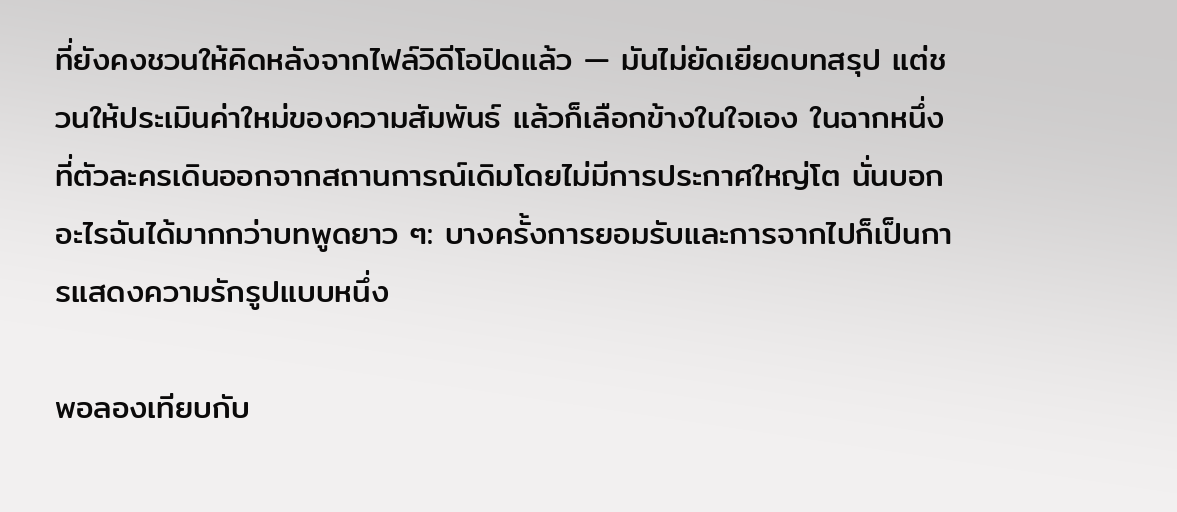ที่ยังคงชวนให้คิดหลังจากไฟล์วิดีโอปิดแล้ว — มันไม่ยัดเยียดบทสรุป แต่ชวนให้ประเมินค่าใหม่ของความสัมพันธ์ แล้วก็เลือกข้างในใจเอง ในฉากหนึ่งที่ตัวละครเดินออกจากสถานการณ์เดิมโดยไม่มีการประกาศใหญ่โต นั่นบอกอะไรฉันได้มากกว่าบทพูดยาว ๆ: บางครั้งการยอมรับและการจากไปก็เป็นการแสดงความรักรูปแบบหนึ่ง

พอลองเทียบกับ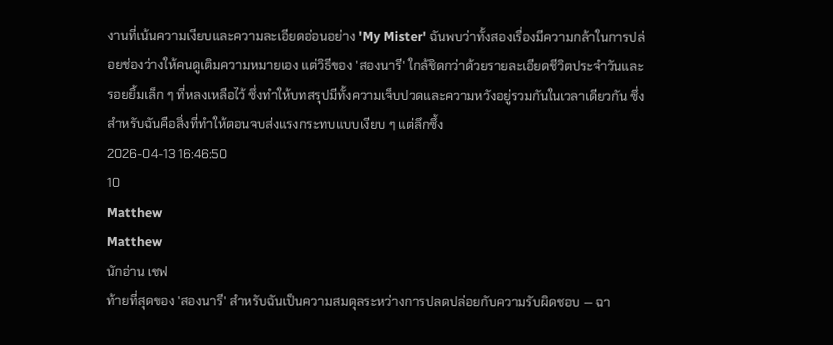งานที่เน้นความเงียบและความละเอียดอ่อนอย่าง 'My Mister' ฉันพบว่าทั้งสองเรื่องมีความกล้าในการปล่อยช่องว่างให้คนดูเติมความหมายเอง แต่วิธีของ 'สองนารี' ใกล้ชิดกว่าด้วยรายละเอียดชีวิตประจำวันและรอยยิ้มเล็ก ๆ ที่หลงเหลือไว้ ซึ่งทำให้บทสรุปมีทั้งความเจ็บปวดและความหวังอยู่รวมกันในเวลาเดียวกัน ซึ่งสำหรับฉันคือสิ่งที่ทำให้ตอนจบส่งแรงกระทบแบบเงียบ ๆ แต่ลึกซึ้ง
2026-04-13 16:46:50
10
Matthew
Matthew
นักอ่าน เชฟ
ท้ายที่สุดของ 'สองนารี' สำหรับฉันเป็นความสมดุลระหว่างการปลดปล่อยกับความรับผิดชอบ — ฉา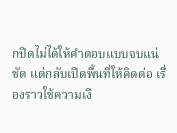กปิดไม่ได้ให้คำตอบแบบจบแน่ชัด แต่กลับเปิดพื้นที่ให้คิดต่อ เรื่องราวใช้ความเงี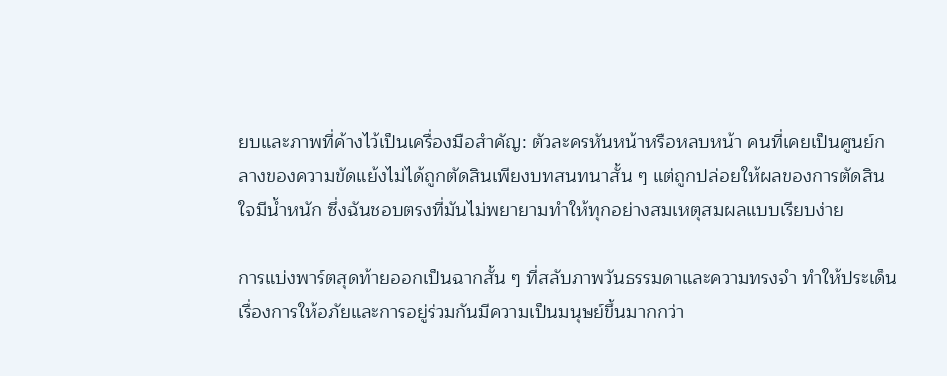ยบและภาพที่ค้างไว้เป็นเครื่องมือสำคัญ: ตัวละครหันหน้าหรือหลบหน้า คนที่เคยเป็นศูนย์กลางของความขัดแย้งไม่ได้ถูกตัดสินเพียงบทสนทนาสั้น ๆ แต่ถูกปล่อยให้ผลของการตัดสินใจมีน้ำหนัก ซึ่งฉันชอบตรงที่มันไม่พยายามทำให้ทุกอย่างสมเหตุสมผลแบบเรียบง่าย

การแบ่งพาร์ตสุดท้ายออกเป็นฉากสั้น ๆ ที่สลับภาพวันธรรมดาและความทรงจำ ทำให้ประเด็นเรื่องการให้อภัยและการอยู่ร่วมกันมีความเป็นมนุษย์ขึ้นมากกว่า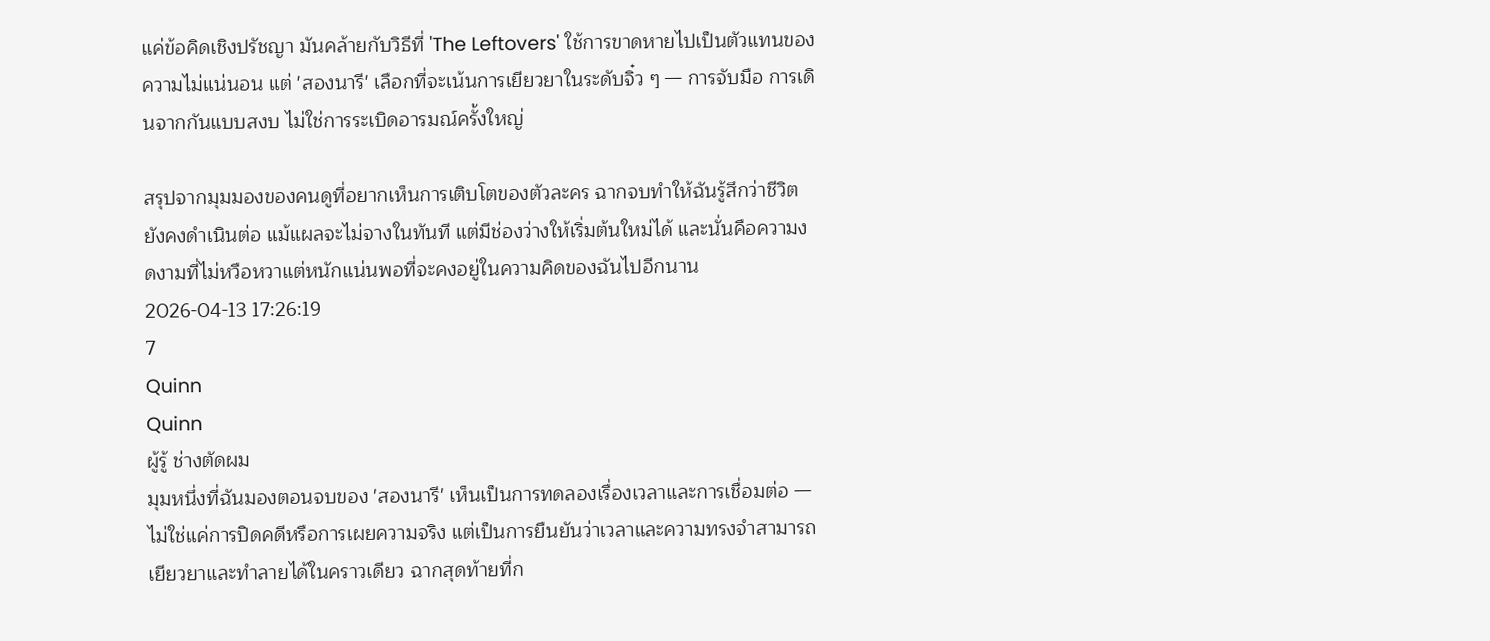แค่ข้อคิดเชิงปรัชญา มันคล้ายกับวิธีที่ 'The Leftovers' ใช้การขาดหายไปเป็นตัวแทนของความไม่แน่นอน แต่ 'สองนารี' เลือกที่จะเน้นการเยียวยาในระดับจิ๋ว ๆ — การจับมือ การเดินจากกันแบบสงบ ไม่ใช่การระเบิดอารมณ์ครั้งใหญ่

สรุปจากมุมมองของคนดูที่อยากเห็นการเติบโตของตัวละคร ฉากจบทำให้ฉันรู้สึกว่าชีวิตยังคงดำเนินต่อ แม้แผลจะไม่จางในทันที แต่มีช่องว่างให้เริ่มต้นใหม่ได้ และนั่นคือความงดงามที่ไม่หวือหวาแต่หนักแน่นพอที่จะคงอยู่ในความคิดของฉันไปอีกนาน
2026-04-13 17:26:19
7
Quinn
Quinn
ผู้รู้ ช่างตัดผม
มุมหนึ่งที่ฉันมองตอนจบของ 'สองนารี' เห็นเป็นการทดลองเรื่องเวลาและการเชื่อมต่อ — ไม่ใช่แค่การปิดคดีหรือการเผยความจริง แต่เป็นการยืนยันว่าเวลาและความทรงจำสามารถเยียวยาและทำลายได้ในคราวเดียว ฉากสุดท้ายที่ก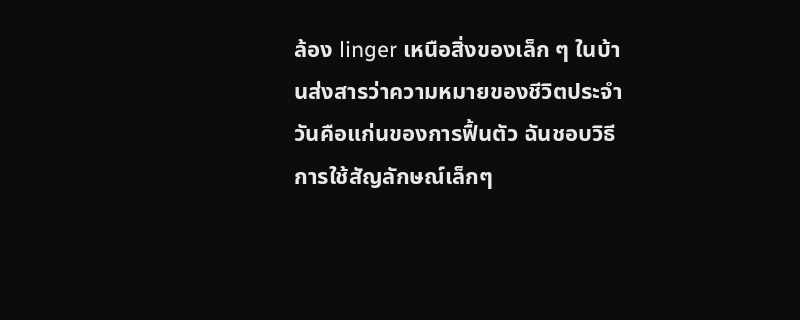ล้อง linger เหนือสิ่งของเล็ก ๆ ในบ้านส่งสารว่าความหมายของชีวิตประจำวันคือแก่นของการฟื้นตัว ฉันชอบวิธีการใช้สัญลักษณ์เล็กๆ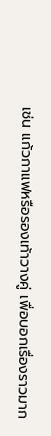เช่น แก้วกาแฟหรือรองเท้าวางคู่ เพื่อบอกเรื่องราวมาก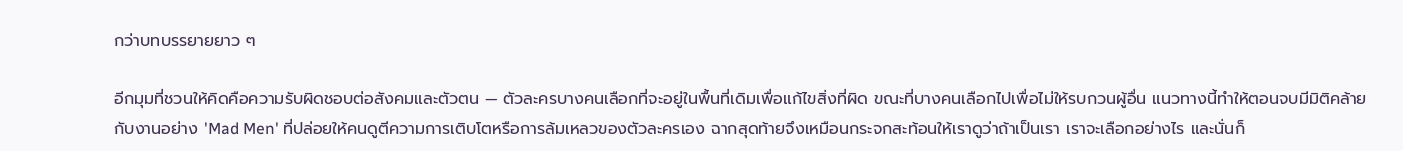กว่าบทบรรยายยาว ๆ

อีกมุมที่ชวนให้คิดคือความรับผิดชอบต่อสังคมและตัวตน — ตัวละครบางคนเลือกที่จะอยู่ในพื้นที่เดิมเพื่อแก้ไขสิ่งที่ผิด ขณะที่บางคนเลือกไปเพื่อไม่ให้รบกวนผู้อื่น แนวทางนี้ทำให้ตอนจบมีมิติคล้ายกับงานอย่าง 'Mad Men' ที่ปล่อยให้คนดูตีความการเติบโตหรือการล้มเหลวของตัวละครเอง ฉากสุดท้ายจึงเหมือนกระจกสะท้อนให้เราดูว่าถ้าเป็นเรา เราจะเลือกอย่างไร และนั่นก็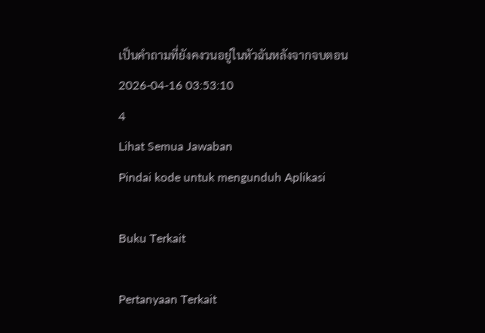เป็นคำถามที่ยังคงวนอยู่ในหัวฉันหลังจากจบตอน
2026-04-16 03:53:10
4
Lihat Semua Jawaban
Pindai kode untuk mengunduh Aplikasi

Buku Terkait

Pertanyaan Terkait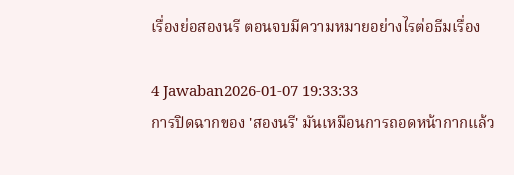เรื่องย่อสองนรี ตอนจบมีความหมายอย่างไรต่อธีมเรื่อง

4 Jawaban2026-01-07 19:33:33
การปิดฉากของ 'สองนรี' มันเหมือนการถอดหน้ากากแล้ว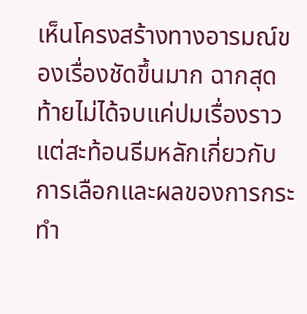เห็นโครงสร้างทางอารมณ์ของเรื่องชัดขึ้นมาก ฉากสุดท้ายไม่ได้จบแค่ปมเรื่องราว แต่สะท้อนธีมหลักเกี่ยวกับการเลือกและผลของการกระทำ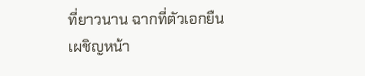ที่ยาวนาน ฉากที่ตัวเอกยืนเผชิญหน้า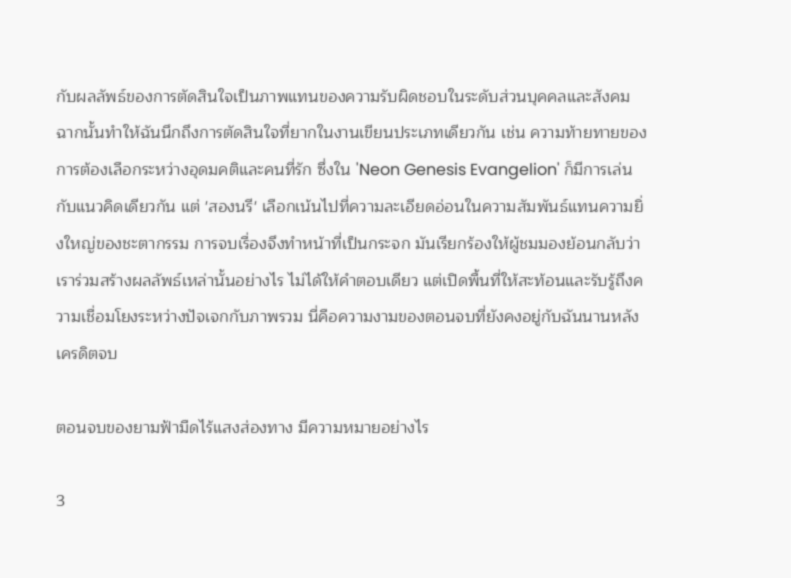กับผลลัพธ์ของการตัดสินใจเป็นภาพแทนของความรับผิดชอบในระดับส่วนบุคคลและสังคม ฉากนั้นทำให้ฉันนึกถึงการตัดสินใจที่ยากในงานเขียนประเภทเดียวกัน เช่น ความท้ายทายของการต้องเลือกระหว่างอุดมคติและคนที่รัก ซึ่งใน 'Neon Genesis Evangelion' ก็มีการเล่นกับแนวคิดเดียวกัน แต่ 'สองนรี' เลือกเน้นไปที่ความละเอียดอ่อนในความสัมพันธ์แทนความยิ่งใหญ่ของชะตากรรม การจบเรื่องจึงทำหน้าที่เป็นกระจก มันเรียกร้องให้ผู้ชมมองย้อนกลับว่าเราร่วมสร้างผลลัพธ์เหล่านั้นอย่างไร ไม่ได้ให้คำตอบเดียว แต่เปิดพื้นที่ให้สะท้อนและรับรู้ถึงความเชื่อมโยงระหว่างปัจเจกกับภาพรวม นี่คือความงามของตอนจบที่ยังคงอยู่กับฉันนานหลังเครดิตจบ

ตอนจบของยามฟ้ามืดไร้แสงส่องทาง มีความหมายอย่างไร

3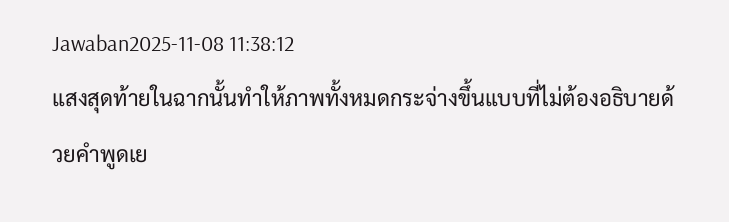Jawaban2025-11-08 11:38:12
แสงสุดท้ายในฉากนั้นทำให้ภาพทั้งหมดกระจ่างขึ้นแบบที่ไม่ต้องอธิบายด้วยคำพูดเย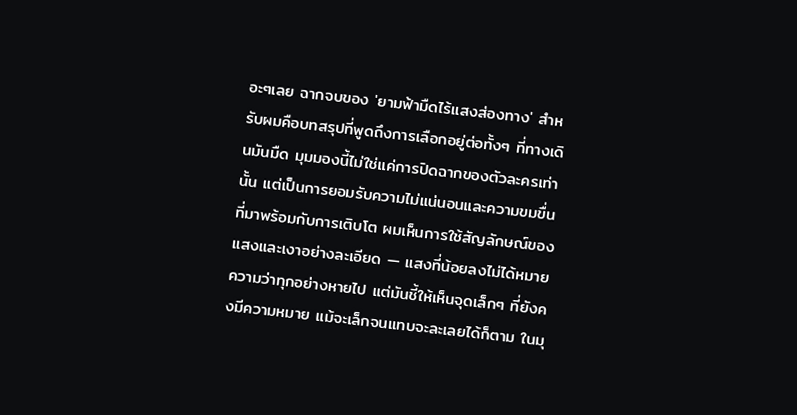อะๆเลย ฉากจบของ 'ยามฟ้ามืดไร้แสงส่องทาง' สำหรับผมคือบทสรุปที่พูดถึงการเลือกอยู่ต่อทั้งๆ ที่ทางเดินมันมืด มุมมองนี้ไม่ใช่แค่การปิดฉากของตัวละครเท่านั้น แต่เป็นการยอมรับความไม่แน่นอนและความขมขื่นที่มาพร้อมกับการเติบโต ผมเห็นการใช้สัญลักษณ์ของแสงและเงาอย่างละเอียด — แสงที่น้อยลงไม่ได้หมายความว่าทุกอย่างหายไป แต่มันชี้ให้เห็นจุดเล็กๆ ที่ยังคงมีความหมาย แม้จะเล็กจนแทบจะละเลยได้ก็ตาม ในมุ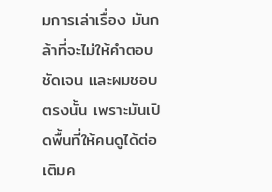มการเล่าเรื่อง มันกล้าที่จะไม่ให้คำตอบชัดเจน และผมชอบตรงนั้น เพราะมันเปิดพื้นที่ให้คนดูได้ต่อเติมค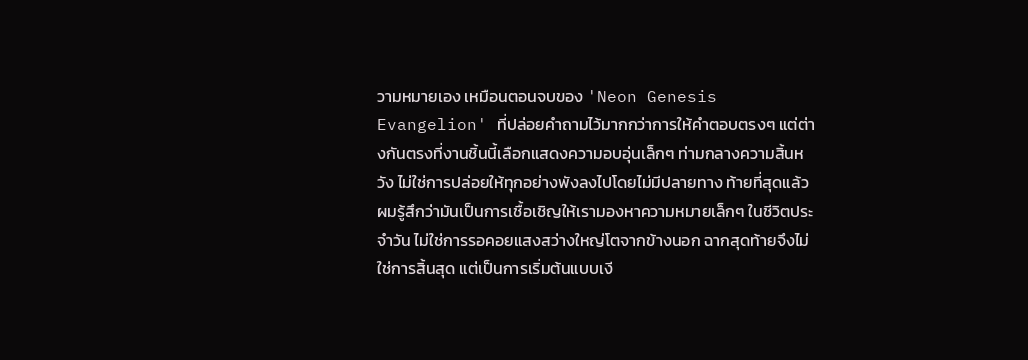วามหมายเอง เหมือนตอนจบของ 'Neon Genesis Evangelion' ที่ปล่อยคำถามไว้มากกว่าการให้คำตอบตรงๆ แต่ต่างกันตรงที่งานชิ้นนี้เลือกแสดงความอบอุ่นเล็กๆ ท่ามกลางความสิ้นหวัง ไม่ใช่การปล่อยให้ทุกอย่างพังลงไปโดยไม่มีปลายทาง ท้ายที่สุดแล้ว ผมรู้สึกว่ามันเป็นการเชื้อเชิญให้เรามองหาความหมายเล็กๆ ในชีวิตประจำวัน ไม่ใช่การรอคอยแสงสว่างใหญ่โตจากข้างนอก ฉากสุดท้ายจึงไม่ใช่การสิ้นสุด แต่เป็นการเริ่มต้นแบบเงี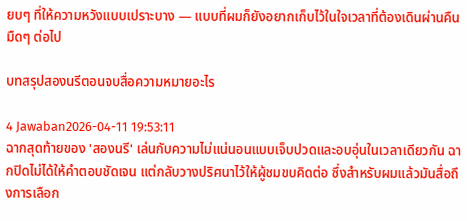ยบๆ ที่ให้ความหวังแบบเปราะบาง — แบบที่ผมก็ยังอยากเก็บไว้ในใจเวลาที่ต้องเดินผ่านคืนมืดๆ ต่อไป

บทสรุปสองนรีตอนจบสื่อความหมายอะไร

4 Jawaban2026-04-11 19:53:11
ฉากสุดท้ายของ 'สองนรี' เล่นกับความไม่แน่นอนแบบเจ็บปวดและอบอุ่นในเวลาเดียวกัน ฉากปิดไม่ได้ให้คำตอบชัดเจน แต่กลับวางปริศนาไว้ให้ผู้ชมขบคิดต่อ ซึ่งสำหรับผมแล้วมันสื่อถึงการเลือก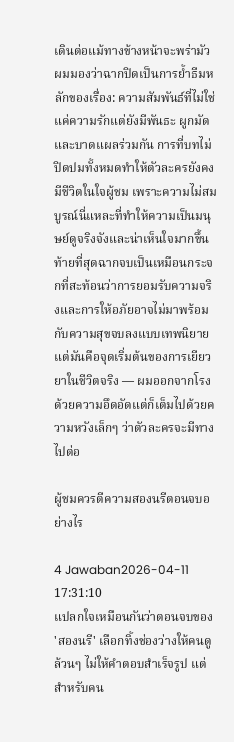เดินต่อแม้ทางข้างหน้าจะพร่ามัว ผมมองว่าฉากปิดเป็นการย้ำธีมหลักของเรื่อง: ความสัมพันธ์ที่ไม่ใช่แค่ความรักแต่ยังมีพันธะ ผูกมัด และบาดแผลร่วมกัน การที่บทไม่ปิดปมทั้งหมดทำให้ตัวละครยังคงมีชีวิตในใจผู้ชม เพราะความไม่สมบูรณ์นี่แหละที่ทำให้ความเป็นมนุษย์ดูจริงจังและน่าเห็นใจมากขึ้น ท้ายที่สุดฉากจบเป็นเหมือนกระจกที่สะท้อนว่าการยอมรับความจริงและการให้อภัยอาจไม่มาพร้อมกับความสุขจบลงแบบเทพนิยาย แต่มันคือจุดเริ่มต้นของการเยียวยาในชีวิตจริง — ผมออกจากโรงด้วยความอึดอัดแต่ก็เต็มไปด้วยความหวังเล็กๆ ว่าตัวละครจะมีทางไปต่อ

ผู้ชมควรตีความสองนรีตอนจบอย่างไร

4 Jawaban2026-04-11 17:31:10
แปลกใจเหมือนกันว่าตอนจบของ 'สองนรี' เลือกทิ้งช่องว่างให้คนดูล้วนๆ ไม่ให้คำตอบสำเร็จรูป แต่สำหรับคน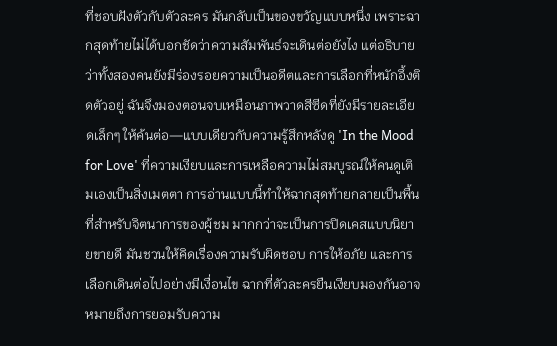ที่ชอบฝังตัวกับตัวละคร มันกลับเป็นของขวัญแบบหนึ่ง เพราะฉากสุดท้ายไม่ได้บอกชัดว่าความสัมพันธ์จะเดินต่อยังไง แต่อธิบายว่าทั้งสองคนยังมีร่องรอยความเป็นอดีตและการเลือกที่หนักอึ้งติดตัวอยู่ ฉันจึงมองตอนจบเหมือนภาพวาดสีซีดที่ยังมีรายละเอียดเล็กๆ ให้ค้นต่อ—แบบเดียวกับความรู้สึกหลังดู 'In the Mood for Love' ที่ความเงียบและการเหลือความไม่สมบูรณ์ให้คนดูเติมเองเป็นสิ่งเมตตา การอ่านแบบนี้ทำให้ฉากสุดท้ายกลายเป็นพื้นที่สำหรับจิตนาการของผู้ชม มากกว่าจะเป็นการปิดเคสแบบนิยายขายดี มันชวนให้คิดเรื่องความรับผิดชอบ การให้อภัย และการเลือกเดินต่อไปอย่างมีเงื่อนไข ฉากที่ตัวละครยืนเงียบมองกันอาจหมายถึงการยอมรับความ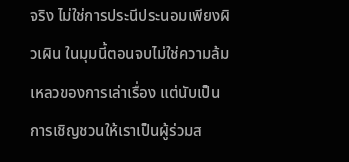จริง ไม่ใช่การประนีประนอมเพียงผิวเผิน ในมุมนี้ตอนจบไม่ใช่ความล้มเหลวของการเล่าเรื่อง แต่นับเป็นการเชิญชวนให้เราเป็นผู้ร่วมส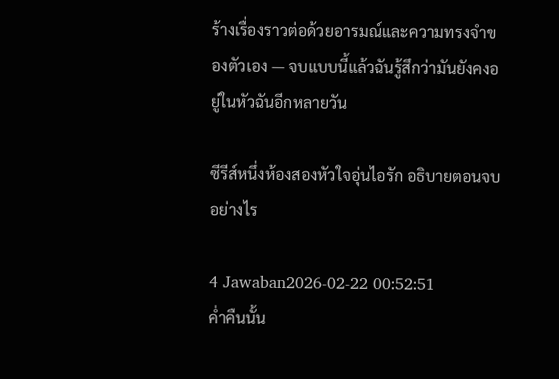ร้างเรื่องราวต่อด้วยอารมณ์และความทรงจำของตัวเอง — จบแบบนี้แล้วฉันรู้สึกว่ามันยังคงอยู่ในหัวฉันอีกหลายวัน

ซีรีส์หนึ่งห้องสองหัวใจอุ่นไอรัก อธิบายตอนจบอย่างไร

4 Jawaban2026-02-22 00:52:51
ค่ำคืนนั้น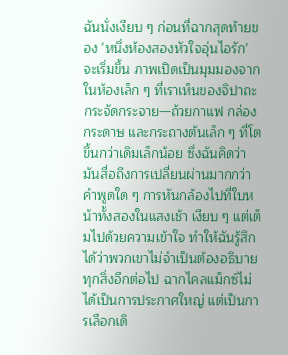ฉันนั่งเงียบ ๆ ก่อนที่ฉากสุดท้ายของ 'หนึ่งห้องสองหัวใจอุ่นไอรัก' จะเริ่มขึ้น ภาพเปิดเป็นมุมมองจากในห้องเล็ก ๆ ที่เราเห็นของจิปาถะกระจัดกระจาย—ถ้วยกาแฟ กล่องกระดาษ และกระถางต้นเล็ก ๆ ที่โตขึ้นกว่าเดิมเล็กน้อย ซึ่งฉันคิดว่ามันสื่อถึงการเปลี่ยนผ่านมากกว่าคำพูดใด ๆ การหันกล้องไปที่ใบหน้าทั้งสองในแสงเช้า เงียบ ๆ แต่เต็มไปด้วยความเข้าใจ ทำให้ฉันรู้สึกได้ว่าพวกเขาไม่จำเป็นต้องอธิบายทุกสิ่งอีกต่อไป ฉากไคลแม็กซ์ไม่ได้เป็นการประกาศใหญ่ แต่เป็นการเลือกเดิ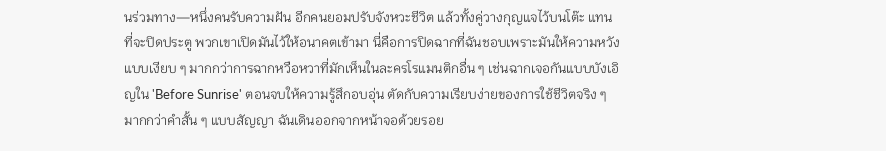นร่วมทาง—หนึ่งคนรับความฝัน อีกคนยอมปรับจังหวะชีวิต แล้วทั้งคู่วางกุญแจไว้บนโต๊ะ แทนที่จะปิดประตู พวกเขาเปิดมันไว้ให้อนาคตเข้ามา นี่คือการปิดฉากที่ฉันชอบเพราะมันให้ความหวังแบบเงียบ ๆ มากกว่าการฉากหวือหวาที่มักเห็นในละครโรแมนติกอื่น ๆ เช่นฉากเจอกันแบบบังเอิญใน 'Before Sunrise' ตอนจบให้ความรู้สึกอบอุ่น ตัดกับความเรียบง่ายของการใช้ชีวิตจริง ๆ มากกว่าคำสั้น ๆ แบบสัญญา ฉันเดินออกจากหน้าจอด้วยรอย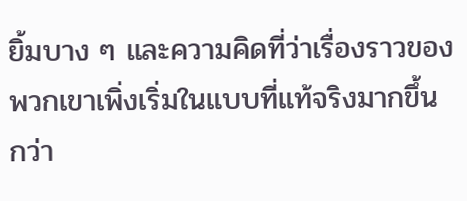ยิ้มบาง ๆ และความคิดที่ว่าเรื่องราวของพวกเขาเพิ่งเริ่มในแบบที่แท้จริงมากขึ้นกว่า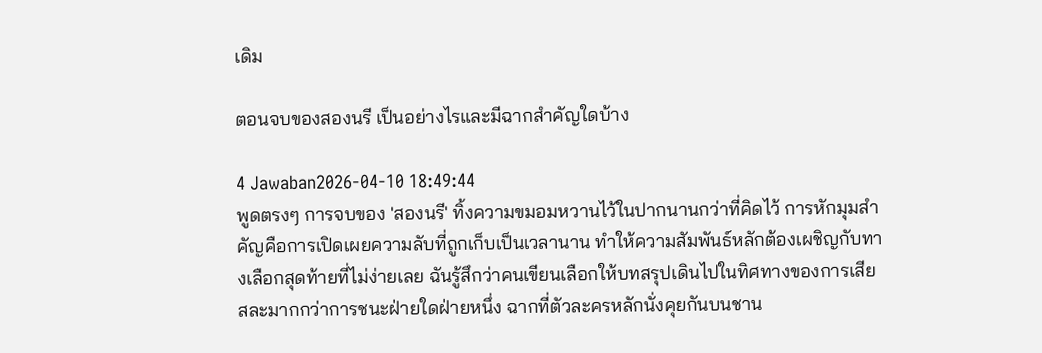เดิม

ตอนจบของสองนรี เป็นอย่างไรและมีฉากสำคัญใดบ้าง

4 Jawaban2026-04-10 18:49:44
พูดตรงๆ การจบของ 'สองนรี' ทิ้งความขมอมหวานไว้ในปากนานกว่าที่คิดไว้ การหักมุมสำคัญคือการเปิดเผยความลับที่ถูกเก็บเป็นเวลานาน ทำให้ความสัมพันธ์หลักต้องเผชิญกับทางเลือกสุดท้ายที่ไม่ง่ายเลย ฉันรู้สึกว่าคนเขียนเลือกให้บทสรุปเดินไปในทิศทางของการเสียสละมากกว่าการชนะฝ่ายใดฝ่ายหนึ่ง ฉากที่ตัวละครหลักนั่งคุยกันบนชาน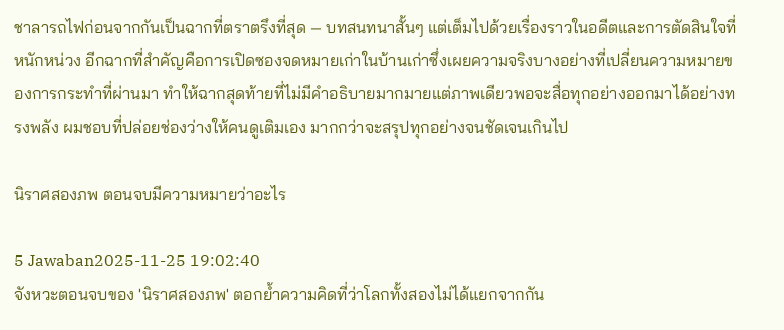ชาลารถไฟก่อนจากกันเป็นฉากที่ตราตรึงที่สุด — บทสนทนาสั้นๆ แต่เต็มไปด้วยเรื่องราวในอดีตและการตัดสินใจที่หนักหน่วง อีกฉากที่สำคัญคือการเปิดซองจดหมายเก่าในบ้านเก่าซึ่งเผยความจริงบางอย่างที่เปลี่ยนความหมายของการกระทำที่ผ่านมา ทำให้ฉากสุดท้ายที่ไม่มีคำอธิบายมากมายแต่ภาพเดียวพอจะสื่อทุกอย่างออกมาได้อย่างทรงพลัง ผมชอบที่ปล่อยช่องว่างให้คนดูเติมเอง มากกว่าจะสรุปทุกอย่างจนชัดเจนเกินไป

นิราศสองภพ ตอนจบมีความหมายว่าอะไร

5 Jawaban2025-11-25 19:02:40
จังหวะตอนจบของ 'นิราศสองภพ' ตอกย้ำความคิดที่ว่าโลกทั้งสองไม่ได้แยกจากกัน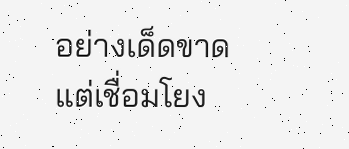อย่างเด็ดขาด แต่เชื่อมโยง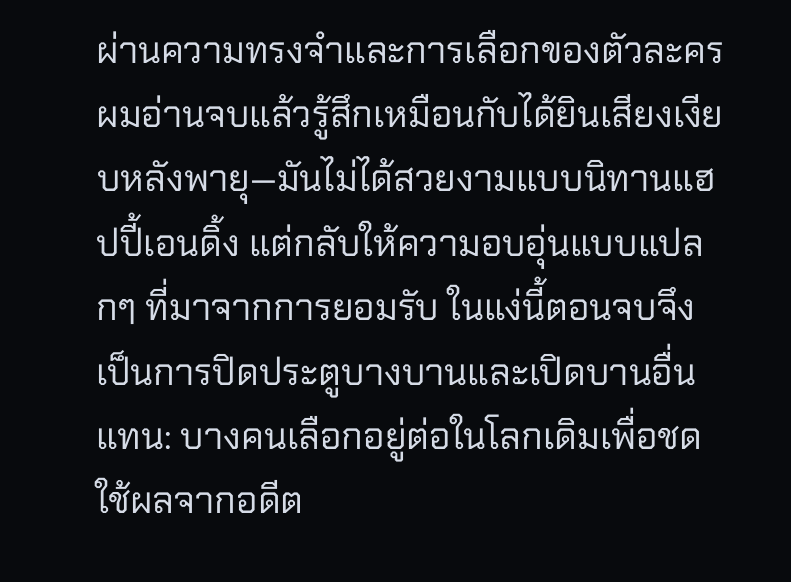ผ่านความทรงจำและการเลือกของตัวละคร ผมอ่านจบแล้วรู้สึกเหมือนกับได้ยินเสียงเงียบหลังพายุ—มันไม่ได้สวยงามแบบนิทานแฮปปี้เอนดิ้ง แต่กลับให้ความอบอุ่นแบบแปลกๆ ที่มาจากการยอมรับ ในแง่นี้ตอนจบจึงเป็นการปิดประตูบางบานและเปิดบานอื่นแทน: บางคนเลือกอยู่ต่อในโลกเดิมเพื่อชดใช้ผลจากอดีต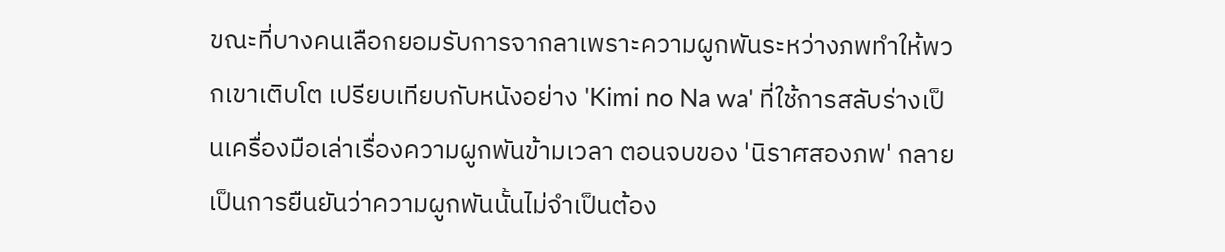ขณะที่บางคนเลือกยอมรับการจากลาเพราะความผูกพันระหว่างภพทำให้พวกเขาเติบโต เปรียบเทียบกับหนังอย่าง 'Kimi no Na wa' ที่ใช้การสลับร่างเป็นเครื่องมือเล่าเรื่องความผูกพันข้ามเวลา ตอนจบของ 'นิราศสองภพ' กลายเป็นการยืนยันว่าความผูกพันนั้นไม่จำเป็นต้อง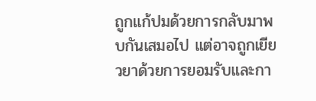ถูกแก้ปมด้วยการกลับมาพบกันเสมอไป แต่อาจถูกเยียวยาด้วยการยอมรับและกา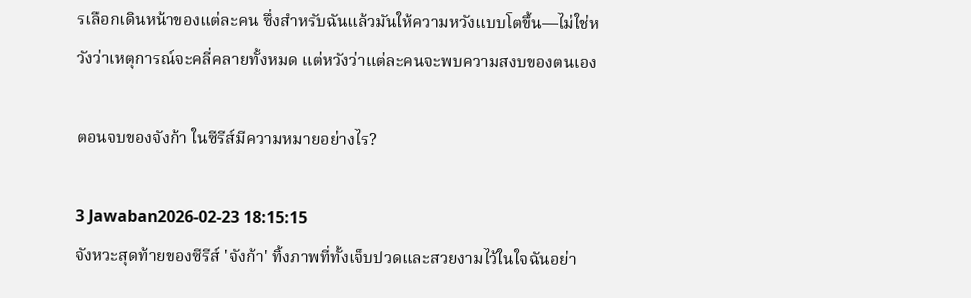รเลือกเดินหน้าของแต่ละคน ซึ่งสำหรับฉันแล้วมันให้ความหวังแบบโตขึ้น—ไม่ใช่หวังว่าเหตุการณ์จะคลี่คลายทั้งหมด แต่หวังว่าแต่ละคนจะพบความสงบของตนเอง

ตอนจบของจังก้า ในซีรีส์มีความหมายอย่างไร?

3 Jawaban2026-02-23 18:15:15
จังหวะสุดท้ายของซีรีส์ 'จังก้า' ทิ้งภาพที่ทั้งเจ็บปวดและสวยงามไว้ในใจฉันอย่า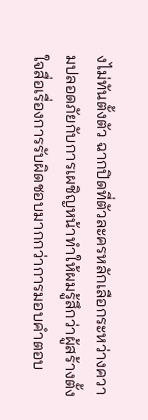งไม่ทันตั้งตัว ฉากปิดที่ตัวละครหลักเลือกระหว่างความปลอดภัยกับการเผชิญหน้าทำให้ผมรู้สึกว่าผู้สร้างตั้งใจสื่อเรื่องการรับผิดชอบมากกว่าการมอบคำตอบ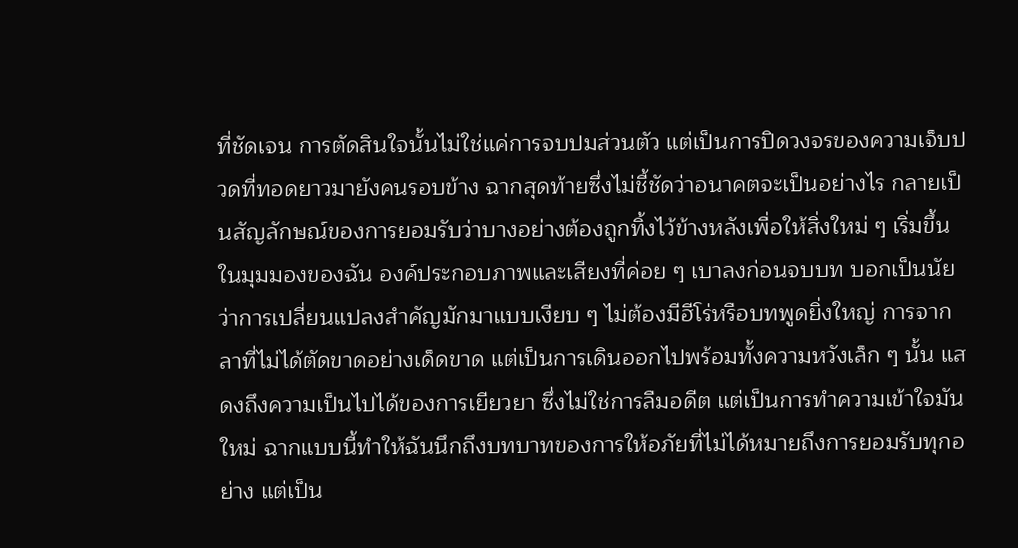ที่ชัดเจน การตัดสินใจนั้นไม่ใช่แค่การจบปมส่วนตัว แต่เป็นการปิดวงจรของความเจ็บปวดที่ทอดยาวมายังคนรอบข้าง ฉากสุดท้ายซึ่งไม่ชี้ชัดว่าอนาคตจะเป็นอย่างไร กลายเป็นสัญลักษณ์ของการยอมรับว่าบางอย่างต้องถูกทิ้งไว้ข้างหลังเพื่อให้สิ่งใหม่ ๆ เริ่มขึ้น ในมุมมองของฉัน องค์ประกอบภาพและเสียงที่ค่อย ๆ เบาลงก่อนจบบท บอกเป็นนัยว่าการเปลี่ยนแปลงสำคัญมักมาแบบเงียบ ๆ ไม่ต้องมีฮีโร่หรือบทพูดยิ่งใหญ่ การจากลาที่ไม่ได้ตัดขาดอย่างเด็ดขาด แต่เป็นการเดินออกไปพร้อมทั้งความหวังเล็ก ๆ นั้น แสดงถึงความเป็นไปได้ของการเยียวยา ซึ่งไม่ใช่การลืมอดีต แต่เป็นการทำความเข้าใจมันใหม่ ฉากแบบนี้ทำให้ฉันนึกถึงบทบาทของการให้อภัยที่ไม่ได้หมายถึงการยอมรับทุกอย่าง แต่เป็น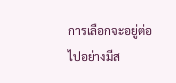การเลือกจะอยู่ต่อไปอย่างมีส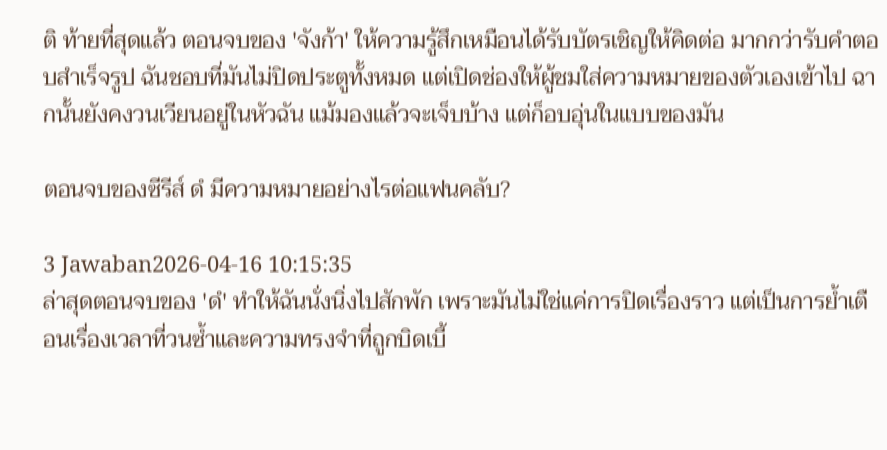ติ ท้ายที่สุดแล้ว ตอนจบของ 'จังก้า' ให้ความรู้สึกเหมือนได้รับบัตรเชิญให้คิดต่อ มากกว่ารับคำตอบสำเร็จรูป ฉันชอบที่มันไม่ปิดประตูทั้งหมด แต่เปิดช่องให้ผู้ชมใส่ความหมายของตัวเองเข้าไป ฉากนั้นยังคงวนเวียนอยู่ในหัวฉัน แม้มองแล้วจะเจ็บบ้าง แต่ก็อบอุ่นในแบบของมัน

ตอนจบของซีรีส์ ดํ มีความหมายอย่างไรต่อแฟนคลับ?

3 Jawaban2026-04-16 10:15:35
ล่าสุดตอนจบของ 'ดํ' ทำให้ฉันนั่งนิ่งไปสักพัก เพราะมันไม่ใช่แค่การปิดเรื่องราว แต่เป็นการย้ำเตือนเรื่องเวลาที่วนซ้ำและความทรงจำที่ถูกบิดเบี้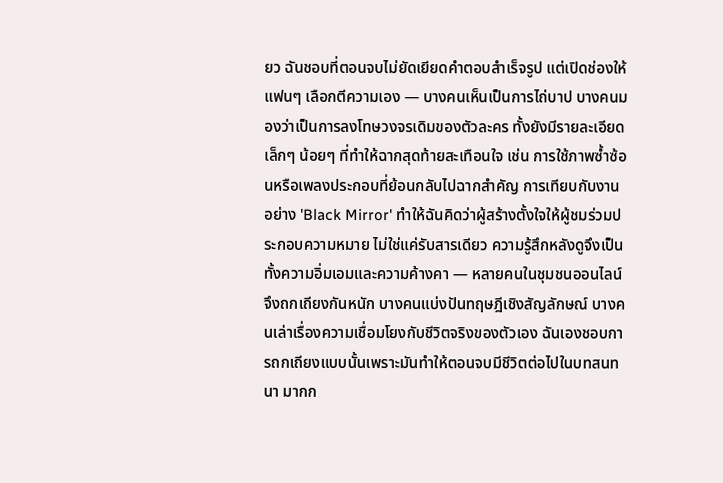ยว ฉันชอบที่ตอนจบไม่ยัดเยียดคำตอบสำเร็จรูป แต่เปิดช่องให้แฟนๆ เลือกตีความเอง — บางคนเห็นเป็นการไถ่บาป บางคนมองว่าเป็นการลงโทษวงจรเดิมของตัวละคร ทั้งยังมีรายละเอียดเล็กๆ น้อยๆ ที่ทำให้ฉากสุดท้ายสะเทือนใจ เช่น การใช้ภาพซ้ำซ้อนหรือเพลงประกอบที่ย้อนกลับไปฉากสำคัญ การเทียบกับงานอย่าง 'Black Mirror' ทำให้ฉันคิดว่าผู้สร้างตั้งใจให้ผู้ชมร่วมประกอบความหมาย ไม่ใช่แค่รับสารเดียว ความรู้สึกหลังดูจึงเป็นทั้งความอิ่มเอมและความค้างคา — หลายคนในชุมชนออนไลน์จึงถกเถียงกันหนัก บางคนแบ่งปันทฤษฎีเชิงสัญลักษณ์ บางคนเล่าเรื่องความเชื่อมโยงกับชีวิตจริงของตัวเอง ฉันเองชอบการถกเถียงแบบนั้นเพราะมันทำให้ตอนจบมีชีวิตต่อไปในบทสนทนา มากก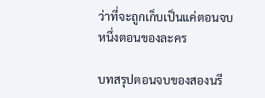ว่าที่จะถูกเก็บเป็นแค่ตอนจบหนึ่งตอนของละคร

บทสรุปตอนจบของสองนรี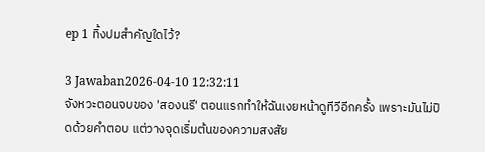ep 1 ทิ้งปมสำคัญใดไว้?

3 Jawaban2026-04-10 12:32:11
จังหวะตอนจบของ 'สองนรี' ตอนแรกทำให้ฉันเงยหน้าดูทีวีอีกครั้ง เพราะมันไม่ปิดด้วยคำตอบ แต่วางจุดเริ่มต้นของความสงสัย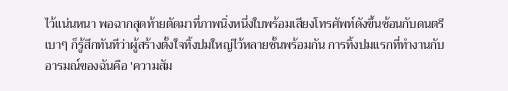ไว้แน่นหนา พอฉากสุดท้ายตัดมาที่ภาพนิ่งหนึ่งใบพร้อมเสียงโทรศัพท์ดังขึ้นซ้อนกับดนตรีเบาๆ ก็รู้สึกทันทีว่าผู้สร้างตั้งใจทิ้งปมใหญ่ไว้หลายชั้นพร้อมกัน การทิ้งปมแรกที่ทำงานกับอารมณ์ของฉันคือ 'ความสัม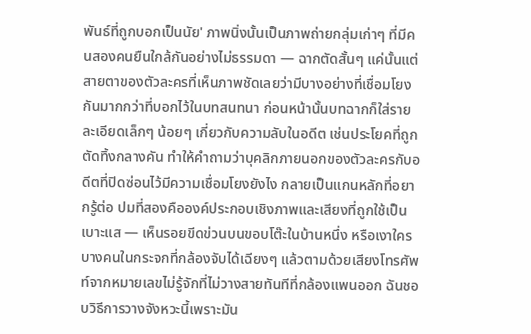พันธ์ที่ถูกบอกเป็นนัย' ภาพนิ่งนั้นเป็นภาพถ่ายกลุ่มเก่าๆ ที่มีคนสองคนยืนใกล้กันอย่างไม่ธรรมดา — ฉากตัดสั้นๆ แค่นั้นแต่สายตาของตัวละครที่เห็นภาพชัดเลยว่ามีบางอย่างที่เชื่อมโยงกันมากกว่าที่บอกไว้ในบทสนทนา ก่อนหน้านั้นบทฉากก็ใส่รายละเอียดเล็กๆ น้อยๆ เกี่ยวกับความลับในอดีต เช่นประโยคที่ถูกตัดทิ้งกลางคัน ทำให้คำถามว่าบุคลิกภายนอกของตัวละครกับอดีตที่ปิดซ่อนไว้มีความเชื่อมโยงยังไง กลายเป็นแกนหลักที่อยากรู้ต่อ ปมที่สองคือองค์ประกอบเชิงภาพและเสียงที่ถูกใช้เป็นเบาะแส — เห็นรอยขีดข่วนบนขอบโต๊ะในบ้านหนึ่ง หรือเงาใครบางคนในกระจกที่กล้องจับได้เฉียงๆ แล้วตามด้วยเสียงโทรศัพท์จากหมายเลขไม่รู้จักที่ไม่วางสายทันทีที่กล้องแพนออก ฉันชอบวิธีการวางจังหวะนี้เพราะมัน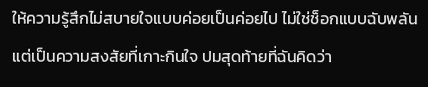ให้ความรู้สึกไม่สบายใจแบบค่อยเป็นค่อยไป ไม่ใช่ช็อกแบบฉับพลัน แต่เป็นความสงสัยที่เกาะกินใจ ปมสุดท้ายที่ฉันคิดว่า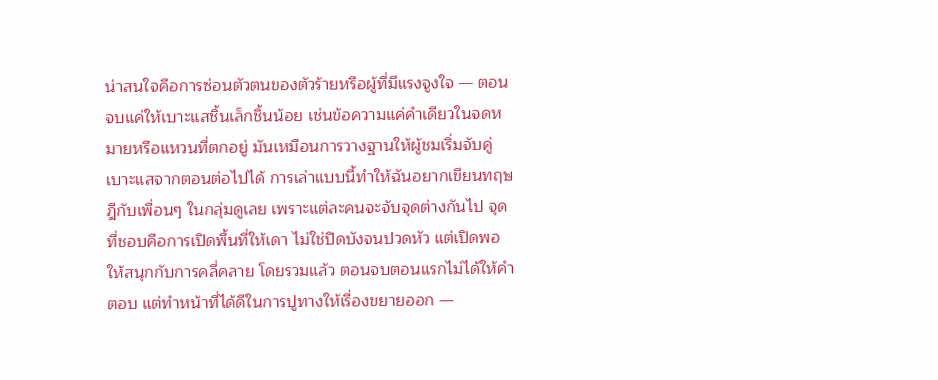น่าสนใจคือการซ่อนตัวตนของตัวร้ายหรือผู้ที่มีแรงจูงใจ — ตอนจบแค่ให้เบาะแสชิ้นเล็กชิ้นน้อย เช่นข้อความแค่คำเดียวในจดหมายหรือแหวนที่ตกอยู่ มันเหมือนการวางฐานให้ผู้ชมเริ่มจับคู่เบาะแสจากตอนต่อไปได้ การเล่าแบบนี้ทำให้ฉันอยากเขียนทฤษฎีกับเพื่อนๆ ในกลุ่มดูเลย เพราะแต่ละคนจะจับจุดต่างกันไป จุดที่ชอบคือการเปิดพื้นที่ให้เดา ไม่ใช่ปิดบังจนปวดหัว แต่เปิดพอให้สนุกกับการคลี่คลาย โดยรวมแล้ว ตอนจบตอนแรกไม่ได้ให้คำตอบ แต่ทำหน้าที่ได้ดีในการปูทางให้เรื่องขยายออก —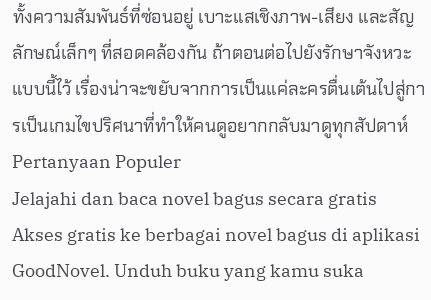ทั้งความสัมพันธ์ที่ซ่อนอยู่ เบาะแสเชิงภาพ-เสียง และสัญลักษณ์เล็กๆ ที่สอดคล้องกัน ถ้าตอนต่อไปยังรักษาจังหวะแบบนี้ไว้ เรื่องน่าจะขยับจากการเป็นแค่ละครตื่นเต้นไปสู่การเป็นเกมไขปริศนาที่ทำให้คนดูอยากกลับมาดูทุกสัปดาห์
Pertanyaan Populer
Jelajahi dan baca novel bagus secara gratis
Akses gratis ke berbagai novel bagus di aplikasi GoodNovel. Unduh buku yang kamu suka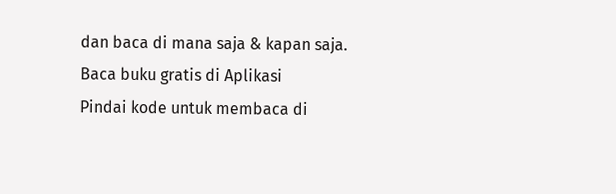dan baca di mana saja & kapan saja.
Baca buku gratis di Aplikasi
Pindai kode untuk membaca di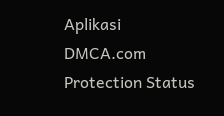Aplikasi
DMCA.com Protection Status